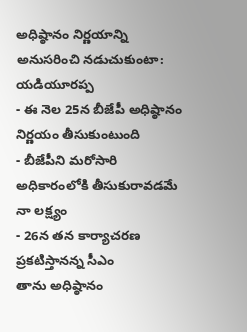అధిష్ఠానం నిర్ణయాన్ని అనుసరించి నడుచుకుంటా: యడియూరప్ప
- ఈ నెల 25న బీజేపీ అధిష్ఠానం నిర్ణయం తీసుకుంటుంది
- బీజేపీని మరోసారి అధికారంలోకి తీసుకురావడమే నా లక్ష్యం
- 26న తన కార్యాచరణ ప్రకటిస్తానన్న సీఎం
తాను అధిష్ఠానం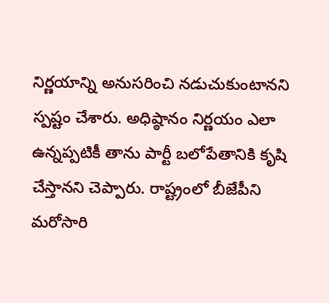నిర్ణయాన్ని అనుసరించి నడుచుకుంటానని స్పష్టం చేశారు. అధిష్ఠానం నిర్ణయం ఎలా ఉన్నప్పటికీ తాను పార్టీ బలోపేతానికి కృషి చేస్తానని చెప్పారు. రాష్ట్రంలో బీజేపీని మరోసారి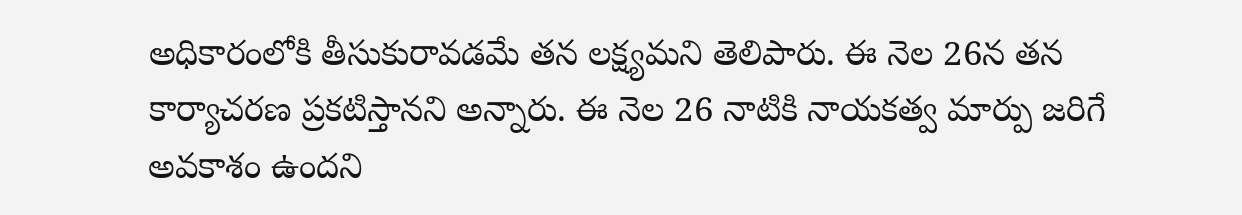అధికారంలోకి తీసుకురావడమే తన లక్ష్యమని తెలిపారు. ఈ నెల 26న తన కార్యాచరణ ప్రకటిస్తానని అన్నారు. ఈ నెల 26 నాటికి నాయకత్వ మార్పు జరిగే అవకాశం ఉందని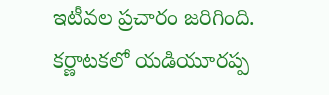ఇటీవల ప్రచారం జరిగింది. కర్ణాటకలో యడియూరప్ప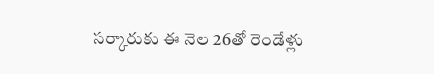సర్కారుకు ఈ నెల 26తో రెండేళ్లు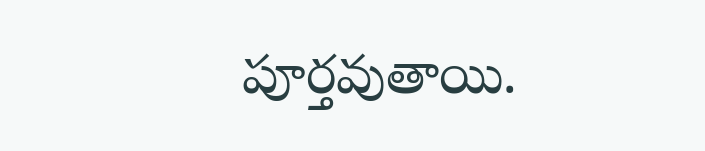పూర్తవుతాయి.